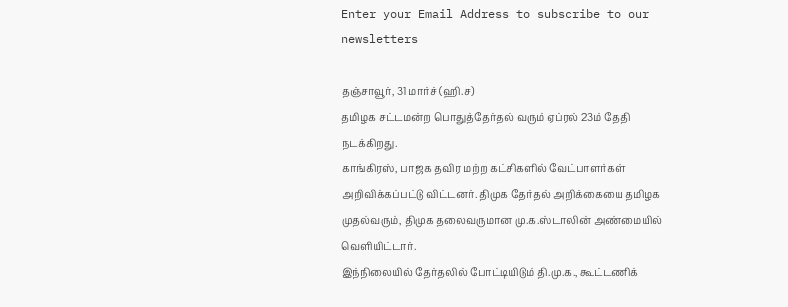Enter your Email Address to subscribe to our newsletters

தஞ்சாவூர், 31 மார்ச் (ஹி.ச)
தமிழக சட்டமன்ற பொதுத்தேர்தல் வரும் ஏப்ரல் 23ம் தேதி நடக்கிறது.
காங்கிரஸ், பாஜக தவிர மற்ற கட்சிகளில் வேட்பாளர்கள் அறிவிக்கப்பட்டு விட்டனர். திமுக தேர்தல் அறிக்கையை தமிழக முதல்வரும், திமுக தலைவருமான மு.க.ஸ்டாலின் அண்மையில் வெளியிட்டார்.
இந்நிலையில் தேர்தலில் போட்டியிடும் தி.மு.க., கூட்டணிக்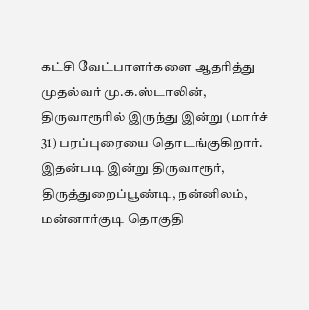கட்சி வேட்பாளர்களை ஆதரித்து முதல்வர் மு.க.ஸ்டாலின், திருவாரூரில் இருந்து இன்று (மார்ச் 31) பரப்புரையை தொடங்குகிறார். இதன்படி இன்று திருவாரூர், திருத்துறைப்பூண்டி, நன்னிலம், மன்னார்குடி தொகுதி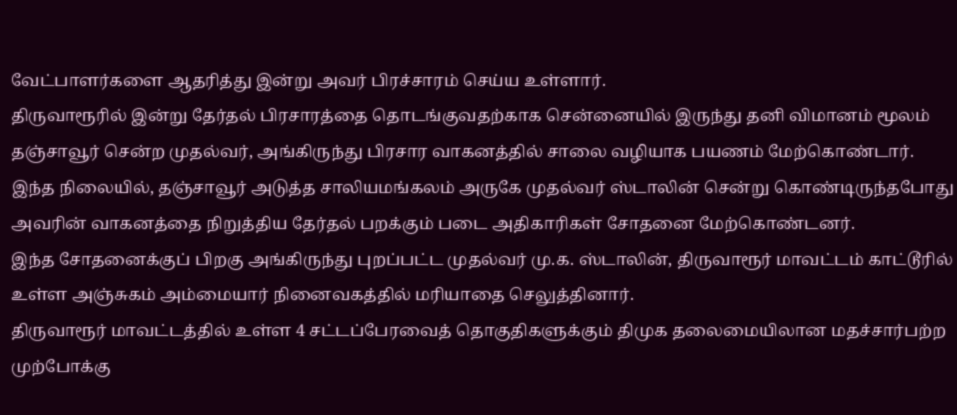வேட்பாளர்களை ஆதரித்து இன்று அவர் பிரச்சாரம் செய்ய உள்ளார்.
திருவாரூரில் இன்று தேர்தல் பிரசாரத்தை தொடங்குவதற்காக சென்னையில் இருந்து தனி விமானம் மூலம் தஞ்சாவூர் சென்ற முதல்வர், அங்கிருந்து பிரசார வாகனத்தில் சாலை வழியாக பயணம் மேற்கொண்டார்.
இந்த நிலையில், தஞ்சாவூர் அடுத்த சாலியமங்கலம் அருகே முதல்வர் ஸ்டாலின் சென்று கொண்டிருந்தபோது அவரின் வாகனத்தை நிறுத்திய தேர்தல் பறக்கும் படை அதிகாரிகள் சோதனை மேற்கொண்டனர்.
இந்த சோதனைக்குப் பிறகு அங்கிருந்து புறப்பட்ட முதல்வர் மு.க. ஸ்டாலின், திருவாரூர் மாவட்டம் காட்டூரில் உள்ள அஞ்சுகம் அம்மையார் நினைவகத்தில் மரியாதை செலுத்தினார்.
திருவாரூர் மாவட்டத்தில் உள்ள 4 சட்டப்பேரவைத் தொகுதிகளுக்கும் திமுக தலைமையிலான மதச்சார்பற்ற முற்போக்கு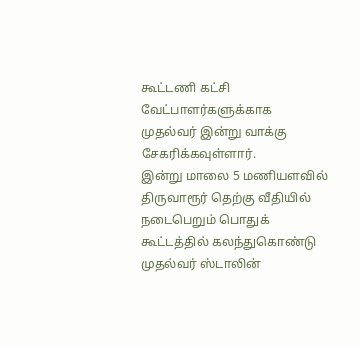கூட்டணி கட்சி வேட்பாளர்களுக்காக முதல்வர் இன்று வாக்கு சேகரிக்கவுள்ளார்.
இன்று மாலை 5 மணியளவில் திருவாரூர் தெற்கு வீதியில் நடைபெறும் பொதுக் கூட்டத்தில் கலந்துகொண்டு முதல்வர் ஸ்டாலின்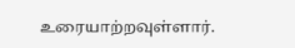உரையாற்றவுள்ளார்.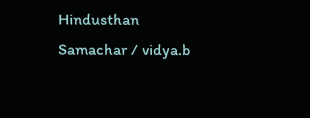Hindusthan Samachar / vidya.b